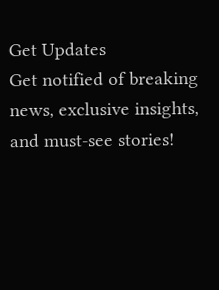Get Updates
Get notified of breaking news, exclusive insights, and must-see stories!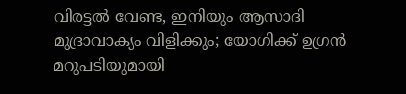വിരട്ടല്‍ വേണ്ട, ഇനിയും ആസാദി മുദ്രാവാക്യം വിളിക്കും; യോഗിക്ക് ഉഗ്രന്‍ മറുപടിയുമായി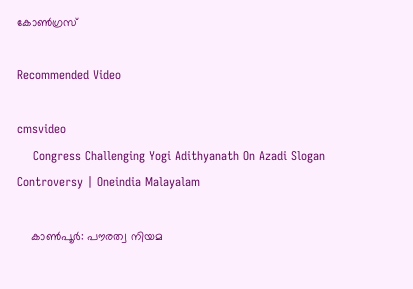കോണ്‍ഗ്രസ്

Recommended Video

cmsvideo
    Congress Challenging Yogi Adithyanath On Azadi Slogan Controversy | Oneindia Malayalam

    കാണ്‍പൂര്‍: പൗരത്വ നിയമ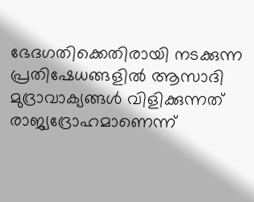ഭേദഗതിക്കെതിരായി നടക്കുന്ന പ്രതിഷേധങ്ങളില്‍ ആസാദി മുദ്രാവാക്യങ്ങള്‍ വിളിക്കുന്നത് രാജ്യദ്രോഹമാണെന്ന്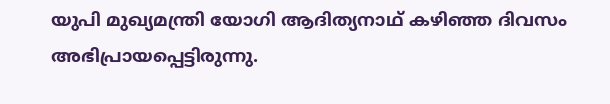യുപി മുഖ്യമന്ത്രി യോഗി ആദിത്യനാഥ് കഴിഞ്ഞ ദിവസം അഭിപ്രായപ്പെട്ടിരുന്നു.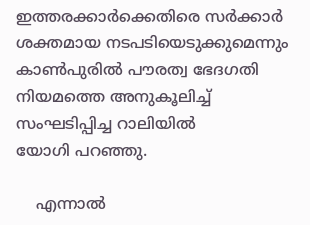ഇത്തരക്കാര്‍ക്കെതിരെ സര്‍ക്കാര്‍ ശക്തമായ നടപടിയെടുക്കുമെന്നും കാണ്‍പുരില്‍ പൗരത്വ ഭേദഗതി നിയമത്തെ അനുകൂലിച്ച് സംഘടിപ്പിച്ച റാലിയിൽ യോഗി ‌പറഞ്ഞു.

    എന്നാല്‍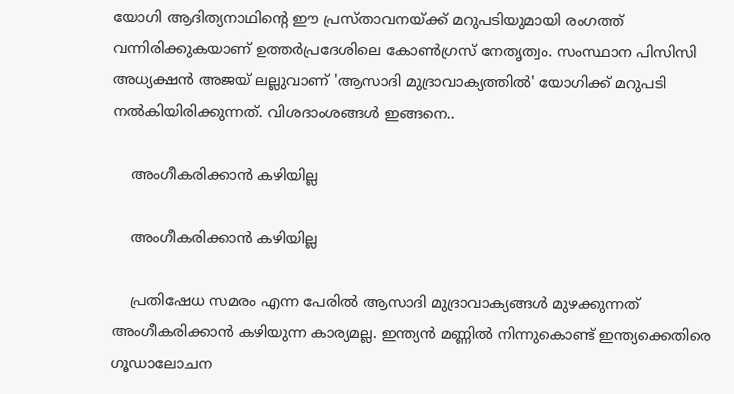യോഗി ആദിത്യനാഥിന്‍റെ ഈ പ്രസ്താവനയ്ക്ക് മറുപടിയുമായി രംഗത്ത് വന്നിരിക്കുകയാണ് ഉത്തര്‍പ്രദേശിലെ കോണ്‍ഗ്രസ് നേതൃത്വം. സംസ്ഥാന പിസിസി അധ്യക്ഷന്‍ അജയ് ലല്ലുവാണ് 'ആസാദി മുദ്രാവാക്യത്തില്‍' യോഗിക്ക് മറുപടി നല്‍കിയിരിക്കുന്നത്. വിശദാംശങ്ങള്‍ ഇങ്ങനെ..

    അംഗീകരിക്കാന്‍ കഴിയില്ല

    അംഗീകരിക്കാന്‍ കഴിയില്ല

    പ്രതിഷേധ സമരം എന്ന പേരില്‍ ആസാദി മുദ്രാവാക്യങ്ങള്‍ മുഴക്കുന്നത് അംഗീകരിക്കാന്‍ കഴിയുന്ന കാര്യമല്ല. ഇന്ത്യന്‍ മണ്ണില്‍ നിന്നുകൊണ്ട് ഇന്ത്യക്കെതിരെ ഗൂഡാലോചന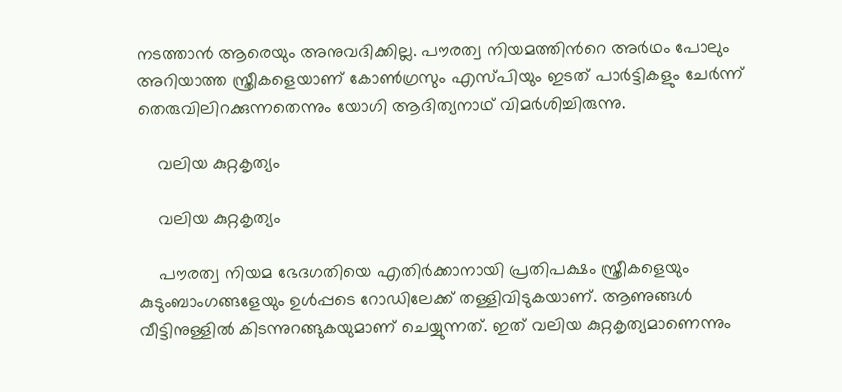നടത്താന്‍ ആരെയും അനുവദിക്കില്ല. പൗരത്വ നിയമത്തിന്‍റെ അര്‍ഥം പോലും അറിയാത്ത സ്ത്രീകളെയാണ് കോൺഗ്രസും എസ്പിയും ഇടത് പാർട്ടികളും ചേർന്ന് തെരുവിലിറക്കുന്നതെന്നും യോഗി ആദിത്യനാഥ് വിമര്‍ശിച്ചിരുന്നു.

    വലിയ കുറ്റകൃത്യം

    വലിയ കുറ്റകൃത്യം

    പൗരത്വ നിയമ ഭേദഗതിയെ എതിര്‍ക്കാനായി പ്രതിപക്ഷം സ്ത്രീകളെയും കുടുംബാംഗങ്ങളേയും ഉള്‍പ്പടെ റോഡിലേക്ക് തള്ളിവിടുകയാണ്. ആണുങ്ങള്‍ വീട്ടിനുള്ളില്‍ കിടന്നുറങ്ങുകയുമാണ് ചെയ്യുന്നത്. ഇത് വലിയ കുറ്റകൃത്യമാണെന്നും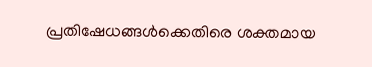പ്രതിഷേധങ്ങള്‍ക്കെതിരെ ശക്തമായ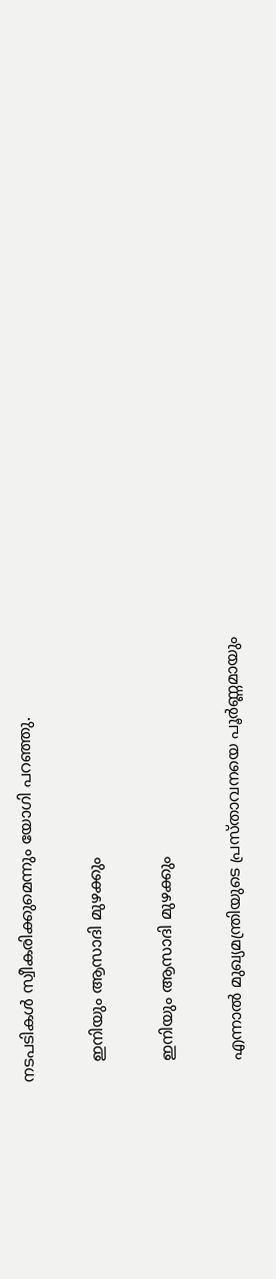നടപടികള്‍ സ്വീകരിക്കുമെന്നും യോഗി പറഞ്ഞു.

    ഇനിയും ആസാദി മുഴക്കും

    ഇനിയും ആസാദി മുഴക്കും

    എന്നാല്‍ മുഖ്യമന്ത്രിയുടെ പ്രസ്താവനയെ പൂര്‍ണ്ണമായും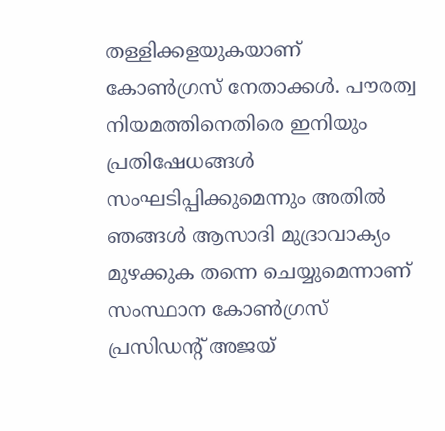തള്ളിക്കളയുകയാണ് കോണ്‍ഗ്രസ് നേതാക്കള്‍. പൗരത്വ നിയമത്തിനെതിരെ ഇനിയും പ്രതിഷേധങ്ങള്‍ സംഘടിപ്പിക്കുമെന്നും അതില്‍ ഞങ്ങള്‍ ആസാദി മുദ്രാവാക്യം മുഴക്കുക തന്നെ ചെയ്യുമെന്നാണ് സംസ്ഥാന കോണ്‍ഗ്രസ് പ്രസിഡന്‍റ് അജയ്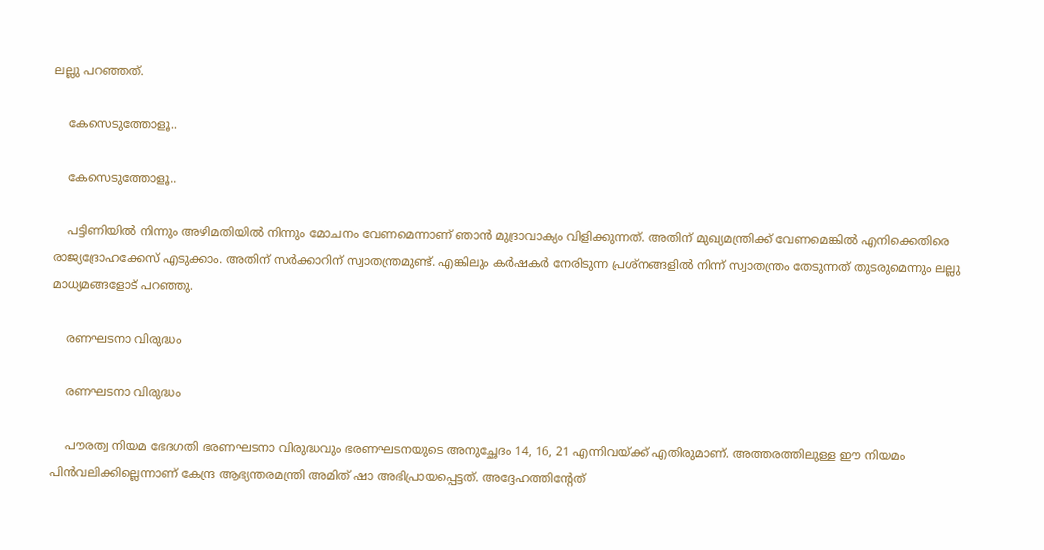ലല്ലു പറഞ്ഞത്.

    കേസെടുത്തോളൂ..

    കേസെടുത്തോളൂ..

    പട്ടിണിയില്‍ നിന്നും അഴിമതിയില്‍ നിന്നും മോചനം വേണമെന്നാണ് ഞാന്‍ മുദ്രാവാക്യം വിളിക്കുന്നത്. അതിന് മുഖ്യമന്ത്രിക്ക് വേണമെങ്കില്‍ എനിക്കെതിരെ രാജ്യദ്രോഹക്കേസ് എടുക്കാം. അതിന് സര്‍ക്കാറിന് സ്വാതന്ത്രമുണ്ട്. എങ്കിലും കര്‍ഷകര്‍ നേരിടുന്ന പ്രശ്നങ്ങളില്‍ നിന്ന് സ്വാതന്ത്രം തേടുന്നത് തുടരുമെന്നും ലല്ലു മാധ്യമങ്ങളോട് പറഞ്ഞു.

    രണഘടനാ വിരുദ്ധം

    രണഘടനാ വിരുദ്ധം

    പൗരത്വ നിയമ ഭേദഗതി ഭരണഘടനാ വിരുദ്ധവും ഭരണഘടനയുടെ അനുച്ഛേദം 14, 16, 21 എന്നിവയ്ക്ക് എതിരുമാണ്. അത്തരത്തിലുള്ള ഈ നിയമം പിന്‍വലിക്കില്ലെന്നാണ് കേന്ദ്ര ആഭ്യന്തരമന്ത്രി അമിത് ഷാ അഭിപ്രായപ്പെട്ടത്. അദ്ദേഹത്തിന്‍റേത്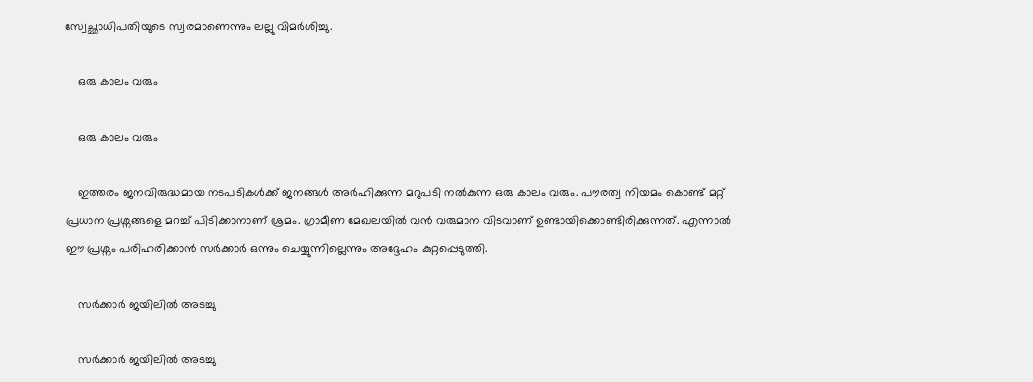സ്വേച്ഛാധിപതിയുടെ സ്വരമാണെന്നും ലല്ലു വിമര്‍ശിച്ചു.

    ഒരു കാലം വരും

    ഒരു കാലം വരും

    ഇത്തരം ജനവിരുദ്ധമായ നടപടികള്‍ക്ക് ജനങ്ങള്‍ അര്‍ഹിക്കുന്ന മറുപടി നല്‍കുന്ന ഒരു കാലം വരും. പൗരത്വ നിയമം കൊണ്ട് മറ്റ് പ്രധാന പ്രശ്നങ്ങളെ മറച്ച് പിടിക്കാനാണ് ശ്രമം. ഗ്രാമീണ മേഖലയില്‍ വന്‍ വരുമാന വിടവാണ് ഉണ്ടായിക്കൊണ്ടിരിക്കുന്നത്. എന്നാല്‍ ഈ പ്രശ്നം പരിഹരിക്കാന്‍ സര്‍ക്കാര്‍ ഒന്നും ചെയ്യുന്നില്ലെന്നും അദ്ദേഹം കുറ്റപ്പെടുത്തി.

    സര്‍ക്കാര്‍ ജയിലില്‍ അടച്ചു

    സര്‍ക്കാര്‍ ജയിലില്‍ അടച്ചു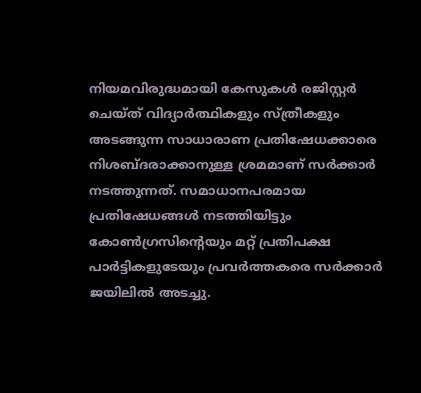നിയമവിരുദ്ധമായി കേസുകള്‍ രജിസ്റ്റര്‍ ചെയ്ത് വിദ്യാര്‍ത്ഥികളും സ്ത്രീകളും അടങ്ങുന്ന സാധാരാണ പ്രതിഷേധക്കാരെ നിശബ്ദരാക്കാനുള്ള ശ്രമമാണ് സര്‍ക്കാര്‍ നടത്തുന്നത്. സമാധാനപരമായ പ്രതിഷേധങ്ങള്‍ നടത്തിയിട്ടും കോണ്‍ഗ്രസിന്‍റെയും മറ്റ് പ്രതിപക്ഷ പാര്‍ട്ടികളുടേയും പ്രവര്‍ത്തകരെ സര്‍ക്കാര്‍ ജയിലില്‍ അടച്ചു.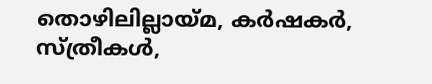തൊഴിലില്ലായ്മ, കര്‍ഷകര്‍, സ്ത്രീകള്‍,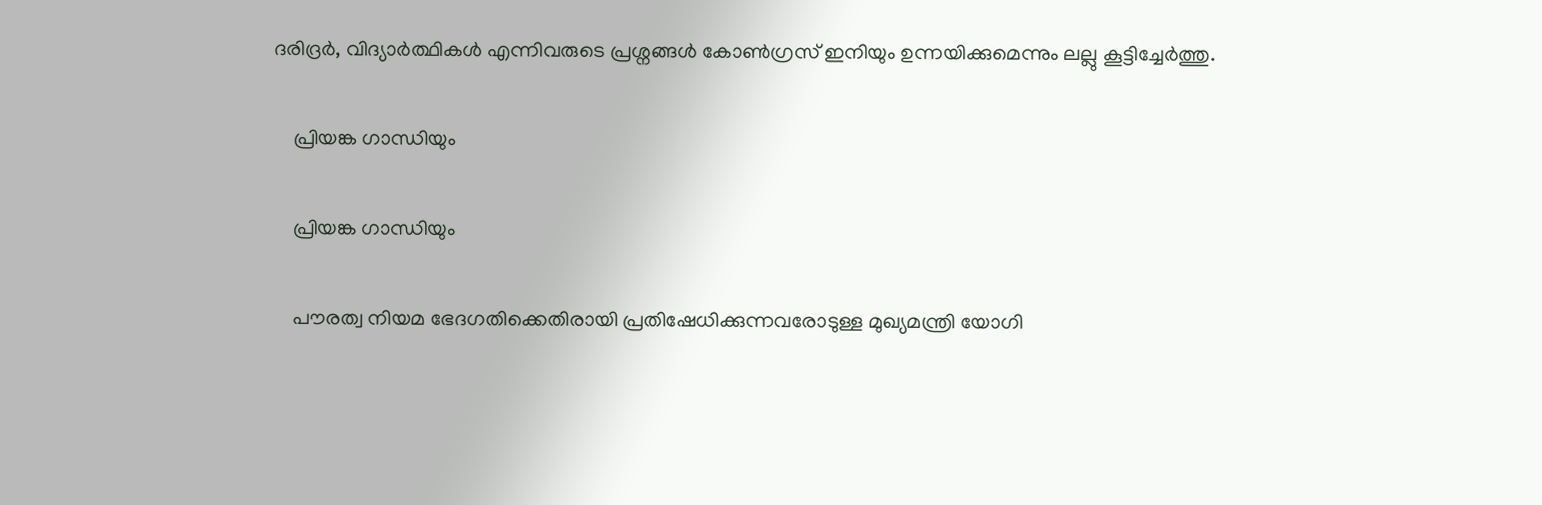ദരിദ്രര്‍, വിദ്യാര്‍ത്ഥികള്‍ എന്നിവരുടെ പ്രശ്നങ്ങള്‍ കോണ്‍ഗ്രസ് ഇനിയും ഉന്നയിക്കുമെന്നും ലല്ലു കൂട്ടിച്ചേര്‍ത്തു.

    പ്രിയങ്ക ഗാന്ധിയും

    പ്രിയങ്ക ഗാന്ധിയും

    പൗരത്വ നിയമ ഭേദഗതിക്കെതിരായി പ്രതിഷേധിക്കുന്നവരോടുള്ള മുഖ്യമന്ത്രി യോഗി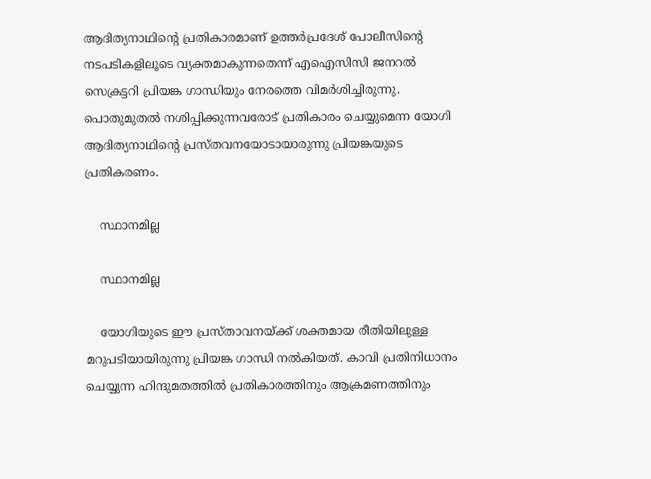ആദിത്യനാഥിന്‍റെ പ്രതികാരമാണ് ഉത്തര്‍പ്രദേശ് പോലീസിന്‍റെ നടപടികളിലൂടെ വ്യക്തമാകുന്നതെന്ന് എഐസിസി ജനറല്‍ സെക്രട്ടറി പ്രിയങ്ക ഗാന്ധിയും നേരത്തെ വിമര്‍ശിച്ചിരുന്നു. പൊതുമുതല്‍ നശിപ്പിക്കുന്നവരോട് പ്രതികാരം ചെയ്യുമെന്ന യോഗി ആദിത്യനാഥിന്‍റെ പ്രസ്തവനയോടായാരുന്നു പ്രിയങ്കയുടെ പ്രതികരണം.

    സ്ഥാനമില്ല

    സ്ഥാനമില്ല

    യോഗിയുടെ ഈ പ്രസ്താവനയ്ക്ക് ശക്തമായ രീതിയിലുള്ള മറുപടിയായിരുന്നു പ്രിയങ്ക ഗാന്ധി നല്‍കിയത്. കാവി പ്രതിനിധാനം ചെയ്യുന്ന ഹിന്ദുമതത്തില്‍ പ്രതികാരത്തിനും ആക്രമണത്തിനും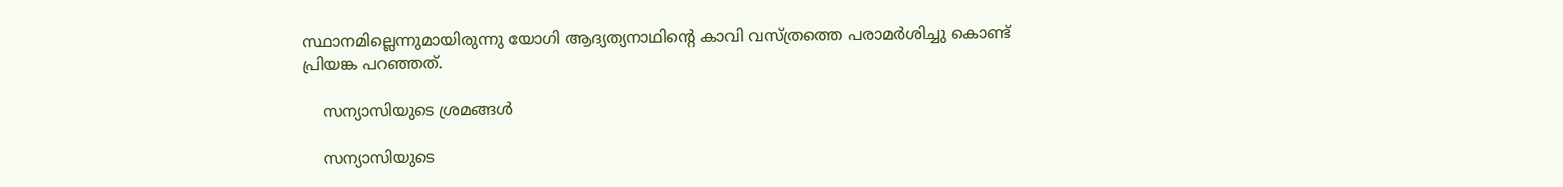സ്ഥാനമില്ലെന്നുമായിരുന്നു യോഗി ആദ്യത്യനാഥിന്‍റെ കാവി വസ്ത്രത്തെ പരാമര്‍ശിച്ചു കൊണ്ട് പ്രിയങ്ക പറഞ്ഞത്.

    സന്യാസിയുടെ ശ്രമങ്ങള്‍

    സന്യാസിയുടെ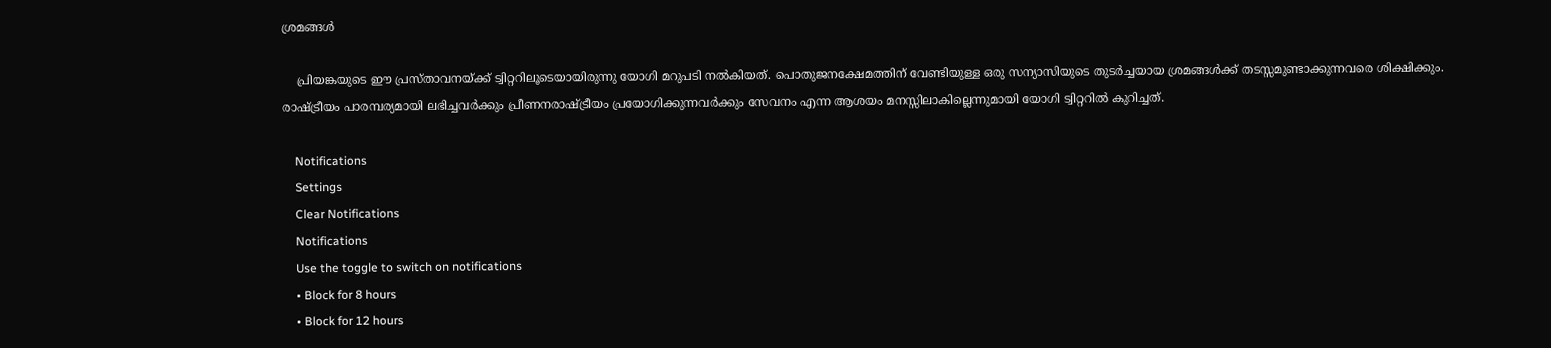ശ്രമങ്ങള്‍

    പ്രിയങ്കയുടെ ഈ പ്രസ്താവനയ്ക്ക് ട്വിറ്ററിലൂടെയായിരുന്നു യോഗി മറുപടി നല്‍കിയത്. പൊതുജനക്ഷേമത്തിന് വേണ്ടിയുള്ള ഒരു സന്യാസിയുടെ തുടര്‍ച്ചയായ ശ്രമങ്ങള്‍ക്ക് തടസ്സമുണ്ടാക്കുന്നവരെ ശിക്ഷിക്കും. രാഷ്ട്രീയം പാരമ്പര്യമായി ലഭിച്ചവര്‍ക്കും പ്രീണനരാഷ്ട്രീയം പ്രയോഗിക്കുന്നവര്‍ക്കും സേവനം എന്ന ആശയം മനസ്സിലാകില്ലെന്നുമായി യോഗി ട്വിറ്ററില്‍ കുറിച്ചത്.

    Notifications
    Settings
    Clear Notifications
    Notifications
    Use the toggle to switch on notifications
    • Block for 8 hours
    • Block for 12 hours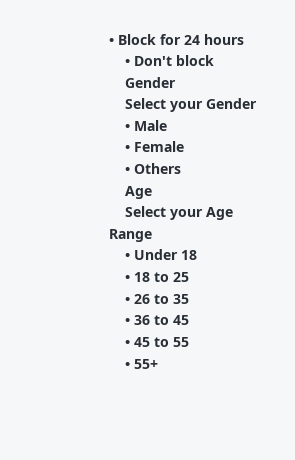• Block for 24 hours
    • Don't block
    Gender
    Select your Gender
    • Male
    • Female
    • Others
    Age
    Select your Age Range
    • Under 18
    • 18 to 25
    • 26 to 35
    • 36 to 45
    • 45 to 55
    • 55+